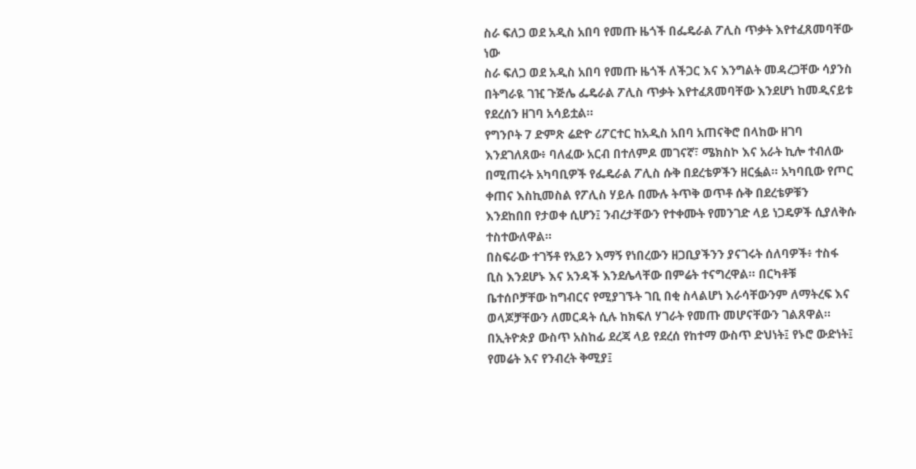ስራ ፍለጋ ወደ አዲስ አበባ የመጡ ዜጎች በፌዴራል ፖሊስ ጥቃት እየተፈጸመባቸው ነው
ስራ ፍለጋ ወደ አዲስ አበባ የመጡ ዜጎች ለችጋር እና እንግልት መዳረጋቸው ሳያንስ በትግራዪ ገዢ ጉጅሌ ፌዴራል ፖሊስ ጥቃት እየተፈጸመባቸው እንደሆነ ከመዲናይቱ የደረሰን ዘገባ አሳይቷል።
የግንቦት 7 ድምጽ ሬድዮ ሪፖርተር ከአዲስ አበባ አጠናቅሮ በላከው ዘገባ እንደገለጸው፥ ባለፈው አርብ በተለምዶ መገናኛ፣ ሜክስኮ እና አራት ኪሎ ተብለው በሚጠሩት አካባቢዎች የፌዴራል ፖሊስ ሱቅ በደረቴዎችን ዘርፏል። አካባቢው የጦር ቀጠና እስኪመስል የፖሊስ ሃይሉ በሙሉ ትጥቅ ወጥቶ ሱቅ በደረቴዎቹን እንደከበበ የታወቀ ሲሆን፤ ንብረታቸውን የተቀሙት የመንገድ ላይ ነጋዴዎች ሲያለቅሱ ተስተውለዋል።
በስፍራው ተገኝቶ የአይን እማኝ የነበረውን ዘጋቢያችንን ያናገሩት ሰለባዎች፥ ተስፋ ቢስ እንደሆኑ እና አንዳች እንደሌላቸው በምሬት ተናግረዋል። በርካቶቹ ቤተሰቦቻቸው ከግብርና የሚያገኙት ገቢ በቂ ስላልሆነ እራሳቸውንም ለማትረፍ እና ወላጆቻቸውን ለመርዳት ሲሉ ከክፍለ ሃገራት የመጡ መሆናቸውን ገልጸዋል።
በኢትዮጵያ ውስጥ አስከፊ ደረጃ ላይ የደረሰ የከተማ ውስጥ ድህነት፤ የኑሮ ውድነት፤ የመሬት እና የንብረት ቅሚያ፤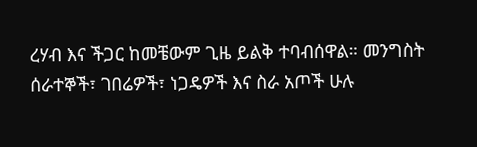ረሃብ እና ችጋር ከመቼውም ጊዜ ይልቅ ተባብሰዋል። መንግስት ሰራተኞች፣ ገበሬዎች፣ ነጋዴዎች እና ስራ አጦች ሁሉ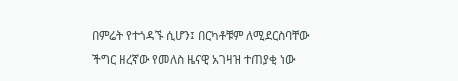በምሬት የተጎዳኙ ሲሆን፤ በርካቶቹም ለሚደርስባቸው ችግር ዘረኛው የመለስ ዜናዊ አገዛዝ ተጠያቂ ነው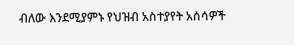ብለው እንደሚያምኑ የህዝብ አስተያየት አሰሳዎች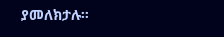ያመለክታሉ።